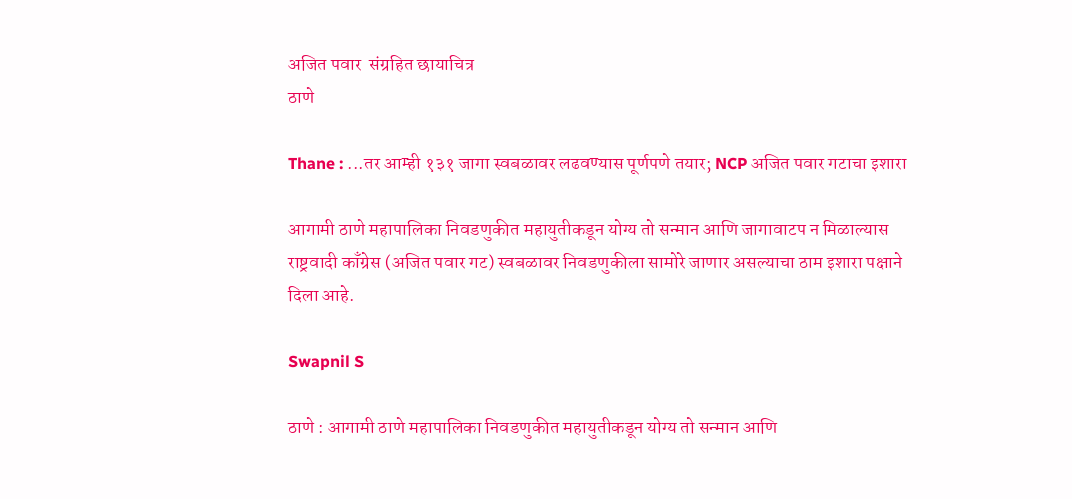अजित पवार  संग्रहित छायाचित्र
ठाणे

Thane : ...तर आम्ही १३१ जागा स्वबळावर लढवण्यास पूर्णपणे तयार; NCP अजित पवार गटाचा इशारा

आगामी ठाणे महापालिका निवडणुकीत महायुतीकडून योग्य तो सन्मान आणि जागावाटप न मिळाल्यास राष्ट्रवादी काँग्रेस (अजित पवार गट) स्वबळावर निवडणुकीला सामोरे जाणार असल्याचा ठाम इशारा पक्षाने दिला आहे.

Swapnil S

ठाणे : आगामी ठाणे महापालिका निवडणुकीत महायुतीकडून योग्य तो सन्मान आणि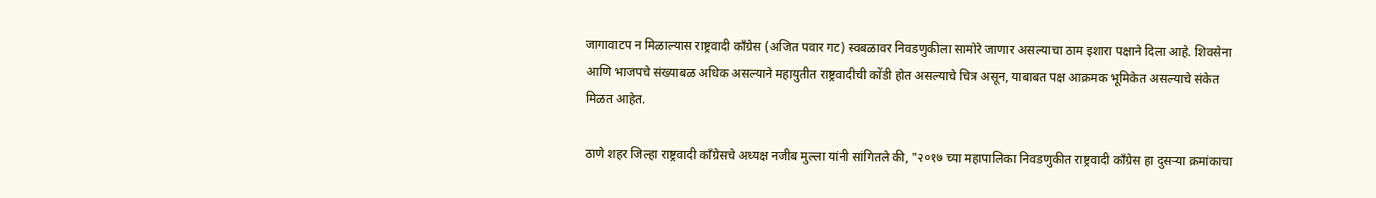जागावाटप न मिळाल्यास राष्ट्रवादी काँग्रेस (अजित पवार गट) स्वबळावर निवडणुकीला सामोरे जाणार असल्याचा ठाम इशारा पक्षाने दिला आहे. शिवसेना आणि भाजपचे संख्याबळ अधिक असल्याने महायुतीत राष्ट्रवादीची कोंडी होत असल्याचे चित्र असून, याबाबत पक्ष आक्रमक भूमिकेत असल्याचे संकेत मिळत आहेत.

ठाणे शहर जिल्हा राष्ट्रवादी काँग्रेसचे अध्यक्ष नजीब मुल्ला यांनी सांगितले की, "२०१७ च्या महापालिका निवडणुकीत राष्ट्रवादी काँग्रेस हा दुसऱ्या क्रमांकाचा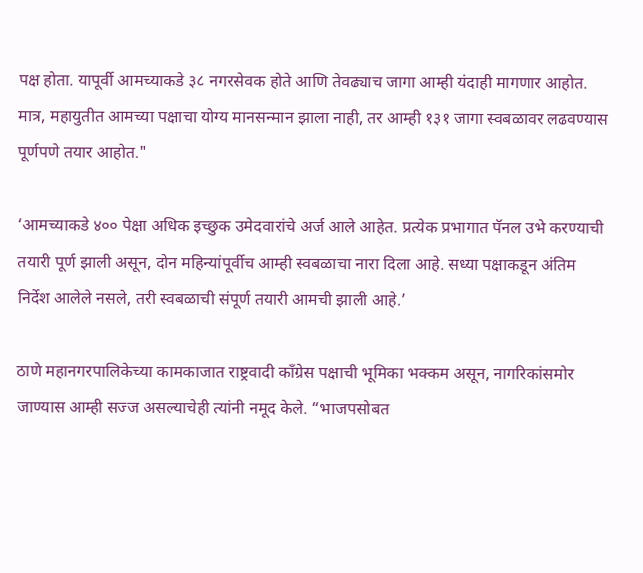पक्ष होता. यापूर्वी आमच्याकडे ३८ नगरसेवक होते आणि तेवढ्याच जागा आम्ही यंदाही मागणार आहोत. मात्र, महायुतीत आमच्या पक्षाचा योग्य मानसन्मान झाला नाही, तर आम्ही १३१ जागा स्वबळावर लढवण्यास पूर्णपणे तयार आहोत."

‘आमच्याकडे ४०० पेक्षा अधिक इच्छुक उमेदवारांचे अर्ज आले आहेत. प्रत्येक प्रभागात पॅनल उभे करण्याची तयारी पूर्ण झाली असून, दोन महिन्यांपूर्वीच आम्ही स्वबळाचा नारा दिला आहे. सध्या पक्षाकडून अंतिम निर्देश आलेले नसले, तरी स्वबळाची संपूर्ण तयारी आमची झाली आहे.’

ठाणे महानगरपालिकेच्या कामकाजात राष्ट्रवादी काँग्रेस पक्षाची भूमिका भक्कम असून, नागरिकांसमोर जाण्यास आम्ही सज्ज असल्याचेही त्यांनी नमूद केले. “भाजपसोबत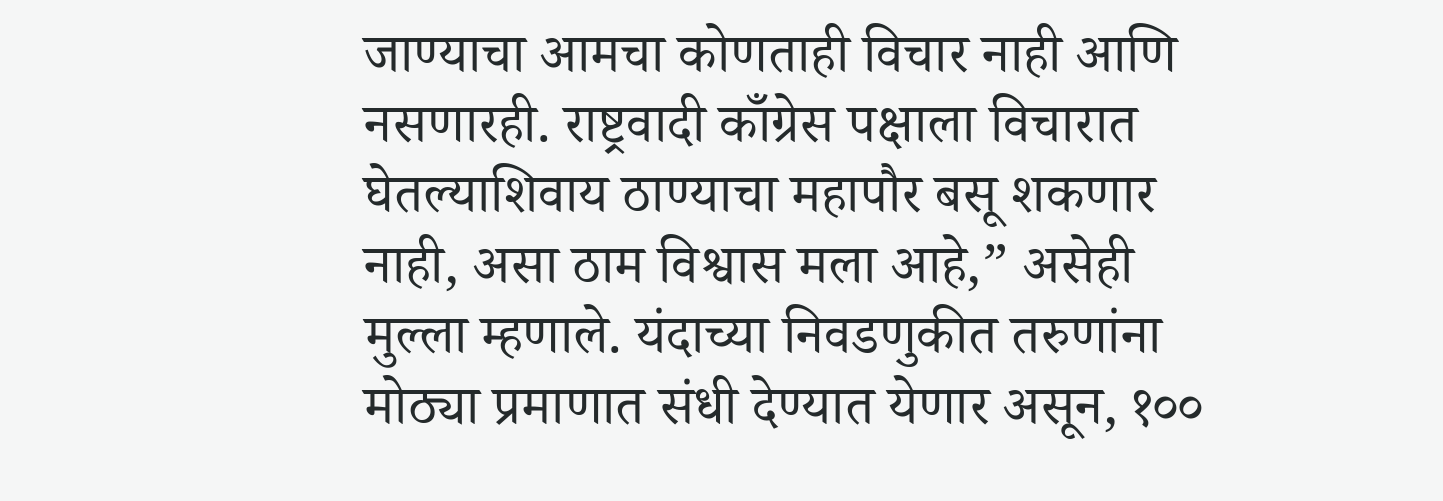जाण्याचा आमचा कोणताही विचार नाही आणि नसणारही. राष्ट्रवादी काँग्रेस पक्षाला विचारात घेतल्याशिवाय ठाण्याचा महापौर बसू शकणार नाही, असा ठाम विश्वास मला आहे,” असेही मुल्ला म्हणाले. यंदाच्या निवडणुकीत तरुणांना मोठ्या प्रमाणात संधी देण्यात येणार असून, १००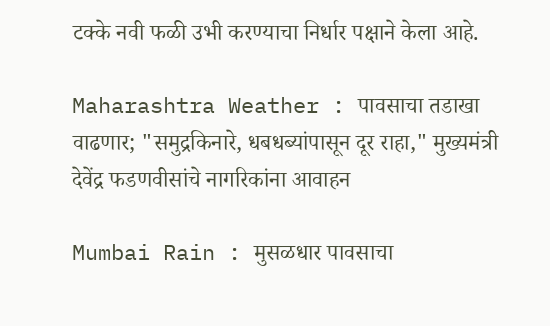टक्के नवी फळी उभी करण्याचा निर्धार पक्षाने केला आहे.

Maharashtra Weather : पावसाचा तडाखा वाढणार; "समुद्रकिनारे, धबधब्यांपासून दूर राहा," मुख्यमंत्री देवेंद्र फडणवीसांचे नागरिकांना आवाहन

Mumbai Rain : मुसळधार पावसाचा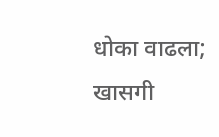धोका वाढला; खासगी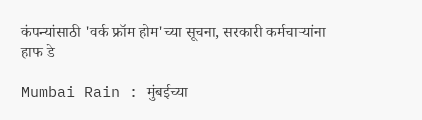कंपन्यांसाठी 'वर्क फ्रॉम होम'च्या सूचना, सरकारी कर्मचाऱ्यांना हाफ डे

Mumbai Rain : मुंबईच्या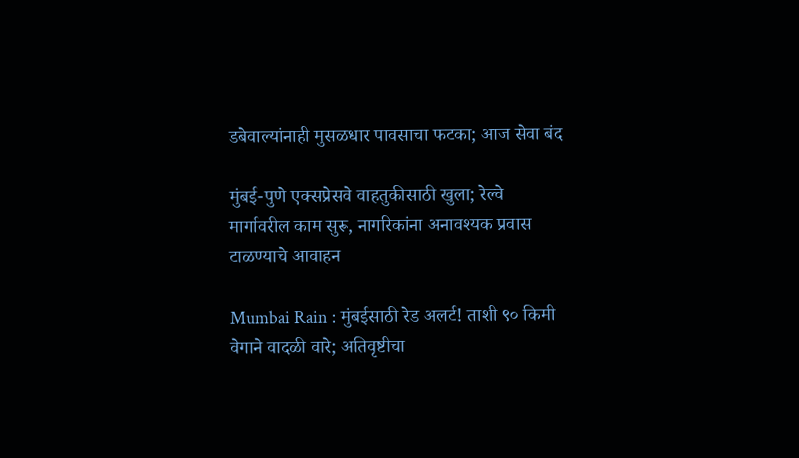डबेवाल्यांनाही मुसळधार पावसाचा फटका; आज सेवा बंद

मुंबई-पुणे एक्सप्रेसवे वाहतुकीसाठी खुला; रेल्वे मार्गावरील काम सुरू, नागरिकांना अनावश्यक प्रवास टाळण्याचे आवाहन

Mumbai Rain : मुंबईसाठी रेड अलर्ट! ताशी ९० किमी वेगाने वादळी वारे; अतिवृष्टीचा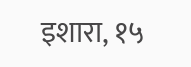इशारा, १५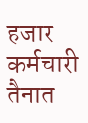हजार कर्मचारी तैनात